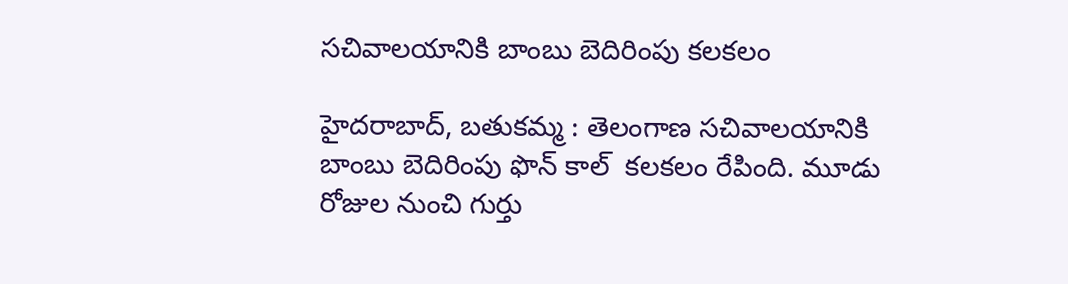సచివాలయానికి బాంబు బెదిరింపు కలకలం

హైదరాబాద్, బతుకమ్మ : తెలంగాణ సచివాలయానికి బాంబు బెదిరింపు ఫొన్ కాల్  కలకలం రేపింది. మూడు రోజుల నుంచి గుర్తు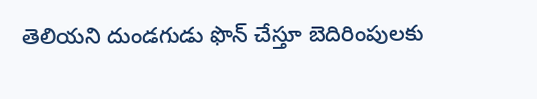తెలియని దుండగుడు ఫొన్ చేస్తూ బెదిరింపులకు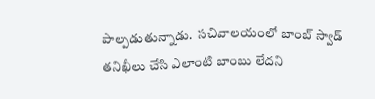పాల్పడుతున్నాడు.  సచివాలయంలో బాంబ్ స్వాడ్ తనిఖీలు చేసి ఎలాంటి బాంబు లేదని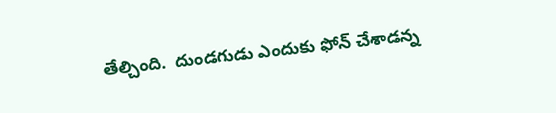తేల్చింది.  దుండగుడు ఎందుకు ఫోన్ చేశాడన్న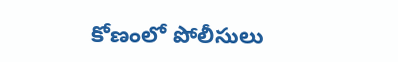కోణంలో పోలీసులు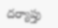దర్యాప్తు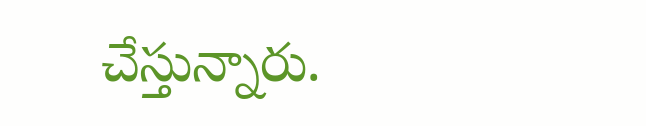చేస్తున్నారు.